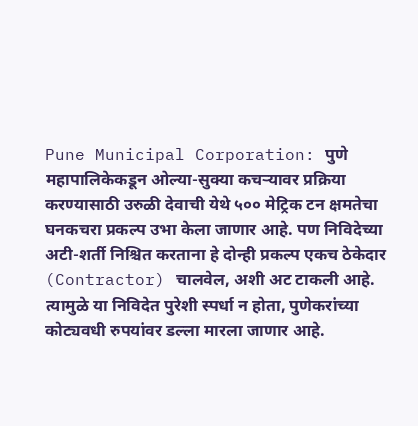Pune Municipal Corporation: पुणे महापालिकेकडून ओल्या-सुक्या कचऱ्यावर प्रक्रिया करण्यासाठी उरुळी देवाची येथे ५०० मेट्रिक टन क्षमतेचा घनकचरा प्रकल्प उभा केला जाणार आहे. पण निविदेच्या अटी-शर्ती निश्चित करताना हे दोन्ही प्रकल्प एकच ठेकेदार (Contractor) चालवेल, अशी अट टाकली आहे. त्यामुळे या निविदेत पुरेशी स्पर्धा न होता, पुणेकरांच्या कोट्यवधी रुपयांवर डल्ला मारला जाणार आहे.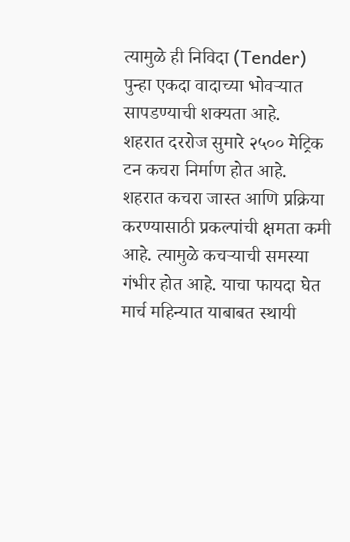त्यामुळे ही निविदा (Tender)
पुन्हा एकदा वादाच्या भोवऱ्यात सापडण्याची शक्यता आहे.
शहरात दररोज सुमारे २५०० मेट्रिक टन कचरा निर्माण होत आहे. शहरात कचरा जास्त आणि प्रक्रिया करण्यासाठी प्रकल्पांची क्षमता कमी आहे. त्यामुळे कचऱ्याची समस्या गंभीर होत आहे. याचा फायदा घेत मार्च महिन्यात याबाबत स्थायी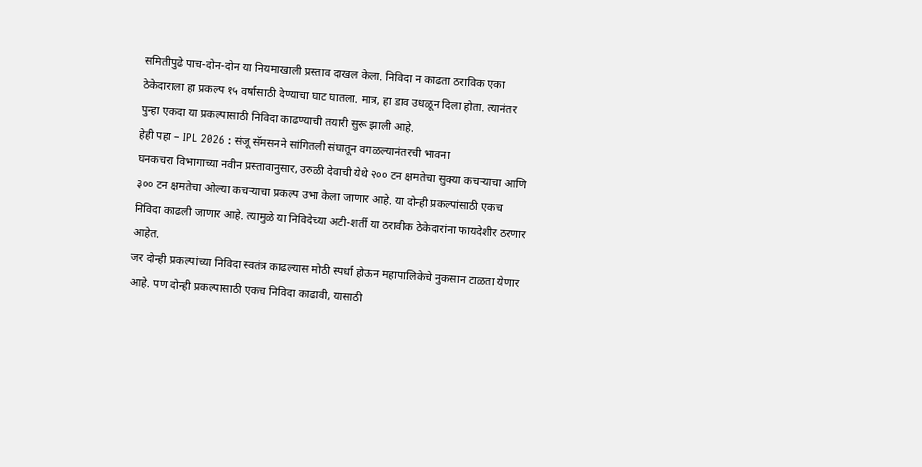समितीपुढे पाच-दोन-दोन या नियमाखाली प्रस्ताव दाखल केला. निविदा न काढता ठराविक एका ठेकेदाराला हा प्रकल्प १५ वर्षासाठी देण्याचा घाट घातला. मात्र, हा डाव उधळून दिला होता. त्यानंतर पुन्हा एकदा या प्रकल्पासाठी निविदा काढण्याची तयारी सुरू झाली आहे.
हेही पहा – IPL 2026 : संजू सॅमसनने सांगितली संघातून वगळल्यानंतरची भावना
घनकचरा विभागाच्या नवीन प्रस्तावानुसार, उरुळी देवाची येथे २०० टन क्षमतेचा सुक्या कचऱ्याचा आणि ३०० टन क्षमतेचा ओल्या कचऱ्याचा प्रकल्प उभा केला जाणार आहे. या दोन्ही प्रकल्पांसाठी एकच निविदा काढली जाणार आहे. त्यामुळे या निविदेच्या अटी-शर्ती या ठरावीक ठेकेदारांना फायदेशीर ठरणार आहेत.
जर दोन्ही प्रकल्पांच्या निविदा स्वतंत्र काढल्यास मोठी स्पर्धा होऊन महापालिकेचे नुकसान टाळता येणार आहे. पण दोन्ही प्रकल्पासाठी एकच निविदा काढावी, यासाठी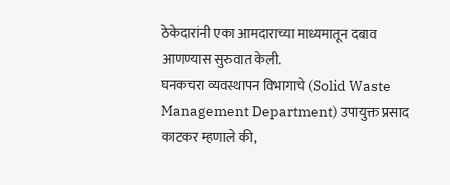ठेकेदारांनी एका आमदाराच्या माध्यमातून दबाव आणण्यास सुरुवात केली.
घनकचरा व्यवस्थापन विभागाचे (Solid Waste Management Department) उपायुक्त प्रसाद काटकर म्हणाले की,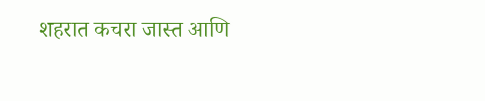शहरात कचरा जास्त आणि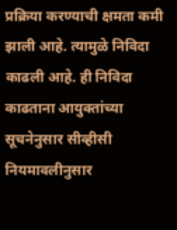प्रक्रिया करण्याची क्षमता कमी झाली आहे. त्यामुळे निविदा काढली आहे. ही निविदा काढताना आयुक्तांच्या सूचनेनुसार सीव्हीसी नियमावलीनुसार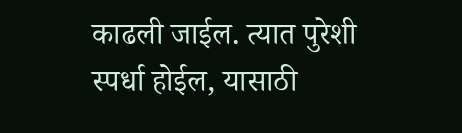काढली जाईल. त्यात पुरेशी स्पर्धा होईल, यासाठी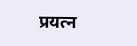प्रयत्न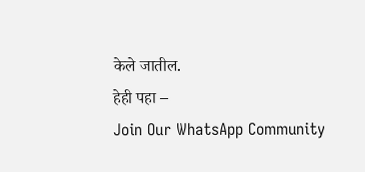केले जातील.
हेही पहा –
Join Our WhatsApp Community